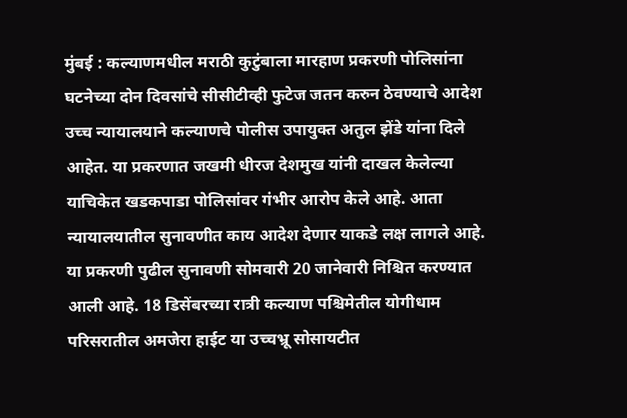मुंबई : कल्याणमधील मराठी कुटुंबाला मारहाण प्रकरणी पोलिसांना घटनेच्या दोन दिवसांचे सीसीटीव्ही फुटेज जतन करुन ठेवण्याचे आदेश उच्च न्यायालयाने कल्याणचे पोलीस उपायुक्त अतुल झेंडे यांना दिले आहेत. या प्रकरणात जखमी धीरज देशमुख यांनी दाखल केलेल्या याचिकेत खडकपाडा पोलिसांवर गंभीर आरोप केले आहे. आता न्यायालयातील सुनावणीत काय आदेश देणार याकडे लक्ष लागले आहे. या प्रकरणी पुढील सुनावणी सोमवारी 20 जानेवारी निश्चित करण्यात आली आहे. 18 डिसेंबरच्या रात्री कल्याण पश्चिमेतील योगीधाम परिसरातील अमजेरा हाईट या उच्चभ्रू सोसायटीत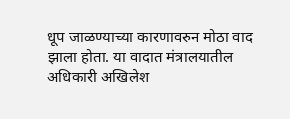धूप जाळण्याच्या कारणावरुन मोठा वाद झाला होता. या वादात मंत्रालयातील अधिकारी अखिलेश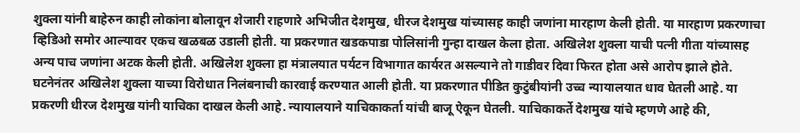शुक्ला यांनी बाहेरुन काही लोकांना बोलावून शेजारी राहणारे अभिजीत देशमुख, धीरज देशमुख यांच्यासह काही जणांना मारहाण केली होती. या मारहाण प्रकरणाचा व्हिडिओ समोर आल्यावर एकच खळबळ उडाली होती. या प्रकरणात खडकपाडा पोलिसांनी गुन्हा दाखल केला होता. अखिलेश शुक्ला याची पत्नी गीता यांच्यासह अन्य पाच जणांना अटक केली होती. अखिलेश शुक्ला हा मंत्रालयात पर्यटन विभागात कार्यरत असल्याने तो गाडीवर दिवा फिरत होता असे आरोप झाले होते. घटनेनंतर अखिलेश शुक्ला याच्या विरोधात निलंबनाची कारवाई करण्यात आली होती. या प्रकरणात पीडित कुटुंबीयांनी उच्च न्यायालयात धाव घेतली आहे. या प्रकरणी धीरज देशमुख यांनी याचिका दाखल केली आहे. न्यायालयाने याचिकाकर्ता यांची बाजू ऐकून घेतली. याचिकाकर्ते देशमुख यांचे म्हणणे आहे की,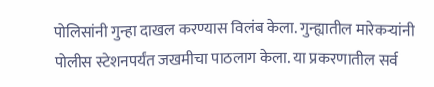पोलिसांनी गुन्हा दाखल करण्यास विलंब केला. गुन्ह्यातील मारेकऱ्यांनी पोलीस स्टेशनपर्यंत जखमीचा पाठलाग केला. या प्रकरणातील सर्व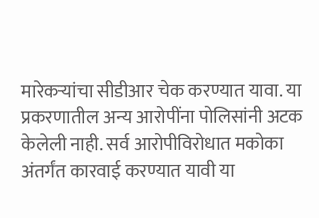मारेकऱ्यांचा सीडीआर चेक करण्यात यावा. या प्रकरणातील अन्य आरोपींना पोलिसांनी अटक केलेली नाही. सर्व आरोपीविरोधात मकोका अंतर्गंत कारवाई करण्यात यावी या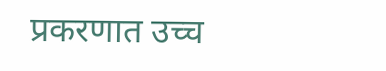प्रकरणात उच्च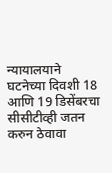न्यायालयाने घटनेच्या दिवशी 18 आणि 19 डिसेंबरचा सीसीटीव्ही जतन करुन ठेवावा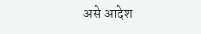असे आदेश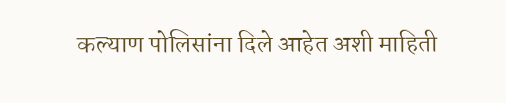कल्याण पोलिसांना दिले आहेत अशी माहिती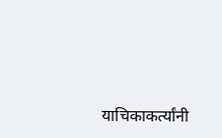याचिकाकर्त्यांनी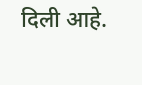दिली आहे.